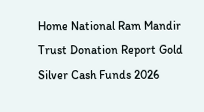Home National Ram Mandir Trust Donation Report Gold Silver Cash Funds 2026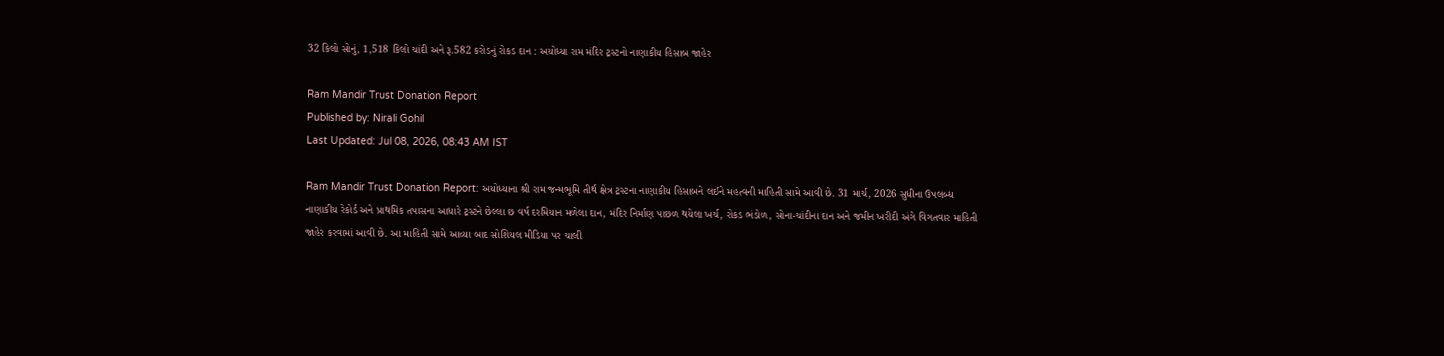32 કિલો સોનું, 1,518 કિલો ચાંદી અને રૂ.582 કરોડનું રોકડ દાન : અયોધ્યા રામ મંદિર ટ્રસ્ટનો નાણાકીય હિસાબ જાહેર

Ram Mandir Trust Donation Report
Published by: Nirali Gohil
Last Updated: Jul 08, 2026, 08:43 AM IST

Ram Mandir Trust Donation Report: અયોધ્યાના શ્રી રામ જન્મભૂમિ તીર્થ ક્ષેત્ર ટ્રસ્ટના નાણાકીય હિસાબને લઈને મહત્વની માહિતી સામે આવી છે. 31 માર્ચ, 2026 સુધીના ઉપલબ્ધ નાણાકીય રેકોર્ડ અને પ્રાથમિક તપાસના આધારે ટ્રસ્ટને છેલ્લા છ વર્ષ દરમિયાન મળેલા દાન, મંદિર નિર્માણ પાછળ થયેલા ખર્ચ, રોકડ ભંડોળ, સોના-ચાંદીના દાન અને જમીન ખરીદી અંગે વિગતવાર માહિતી જાહેર કરવામાં આવી છે. આ માહિતી સામે આવ્યા બાદ સોશિયલ મીડિયા પર ચાલી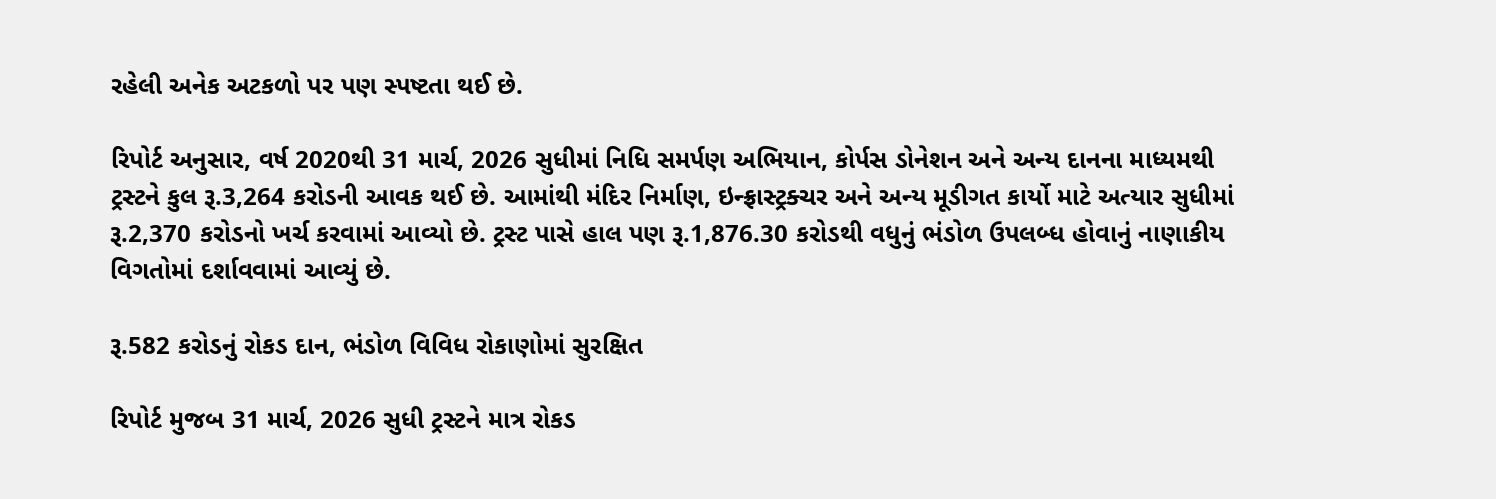રહેલી અનેક અટકળો પર પણ સ્પષ્ટતા થઈ છે.

રિપોર્ટ અનુસાર, વર્ષ 2020થી 31 માર્ચ, 2026 સુધીમાં નિધિ સમર્પણ અભિયાન, કોર્પસ ડોનેશન અને અન્ય દાનના માધ્યમથી ટ્રસ્ટને કુલ રૂ.3,264 કરોડની આવક થઈ છે. આમાંથી મંદિર નિર્માણ, ઇન્ફ્રાસ્ટ્રક્ચર અને અન્ય મૂડીગત કાર્યો માટે અત્યાર સુધીમાં રૂ.2,370 કરોડનો ખર્ચ કરવામાં આવ્યો છે. ટ્રસ્ટ પાસે હાલ પણ રૂ.1,876.30 કરોડથી વધુનું ભંડોળ ઉપલબ્ધ હોવાનું નાણાકીય વિગતોમાં દર્શાવવામાં આવ્યું છે.

રૂ.582 કરોડનું રોકડ દાન, ભંડોળ વિવિધ રોકાણોમાં સુરક્ષિત

રિપોર્ટ મુજબ 31 માર્ચ, 2026 સુધી ટ્રસ્ટને માત્ર રોકડ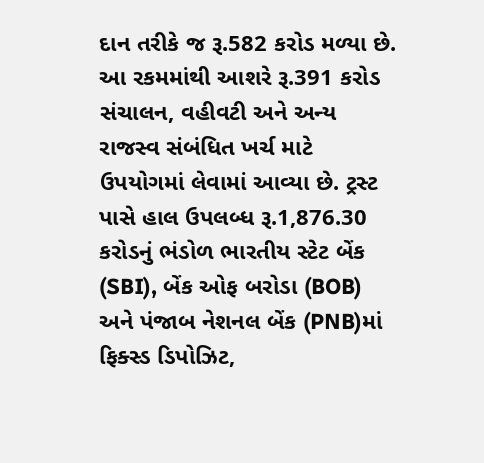દાન તરીકે જ રૂ.582 કરોડ મળ્યા છે. આ રકમમાંથી આશરે રૂ.391 કરોડ સંચાલન, વહીવટી અને અન્ય રાજસ્વ સંબંધિત ખર્ચ માટે ઉપયોગમાં લેવામાં આવ્યા છે. ટ્રસ્ટ પાસે હાલ ઉપલબ્ધ રૂ.1,876.30 કરોડનું ભંડોળ ભારતીય સ્ટેટ બેંક (SBI), બેંક ઓફ બરોડા (BOB) અને પંજાબ નેશનલ બેંક (PNB)માં ફિક્સ્ડ ડિપોઝિટ,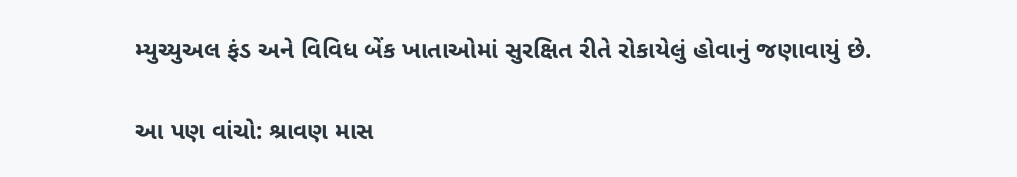મ્યુચ્યુઅલ ફંડ અને વિવિધ બેંક ખાતાઓમાં સુરક્ષિત રીતે રોકાયેલું હોવાનું જણાવાયું છે.

આ પણ વાંચો: શ્રાવણ માસ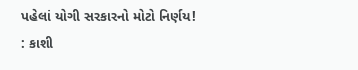પહેલાં યોગી સરકારનો મોટો નિર્ણય! : કાશી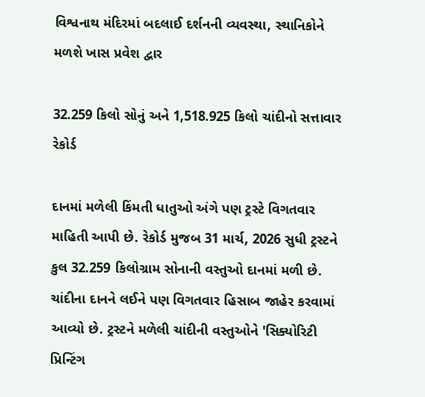વિશ્વનાથ મંદિરમાં બદલાઈ દર્શનની વ્યવસ્થા, સ્થાનિકોને મળશે ખાસ પ્રવેશ દ્વાર

32.259 કિલો સોનું અને 1,518.925 કિલો ચાંદીનો સત્તાવાર રેકોર્ડ

દાનમાં મળેલી કિંમતી ધાતુઓ અંગે પણ ટ્રસ્ટે વિગતવાર માહિતી આપી છે. રેકોર્ડ મુજબ 31 માર્ચ, 2026 સુધી ટ્રસ્ટને કુલ 32.259 કિલોગ્રામ સોનાની વસ્તુઓ દાનમાં મળી છે. ચાંદીના દાનને લઈને પણ વિગતવાર હિસાબ જાહેર કરવામાં આવ્યો છે. ટ્રસ્ટને મળેલી ચાંદીની વસ્તુઓને 'સિક્યોરિટી પ્રિન્ટિંગ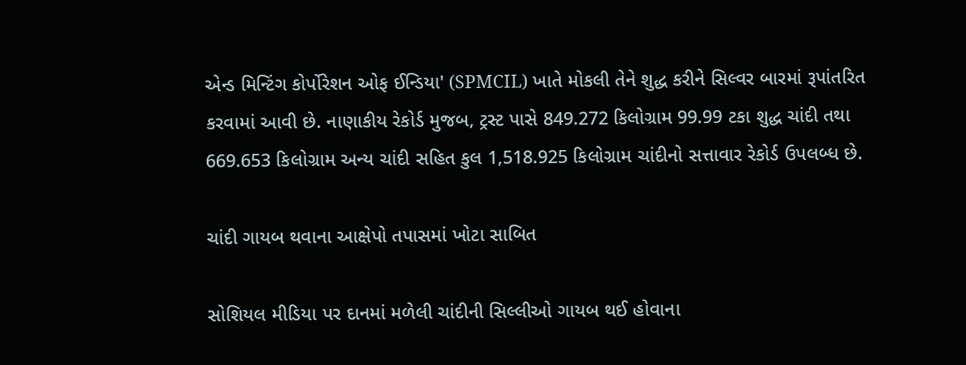એન્ડ મિન્ટિંગ કોર્પોરેશન ઓફ ઈન્ડિયા' (SPMCIL) ખાતે મોકલી તેને શુદ્ધ કરીને સિલ્વર બારમાં રૂપાંતરિત કરવામાં આવી છે. નાણાકીય રેકોર્ડ મુજબ, ટ્રસ્ટ પાસે 849.272 કિલોગ્રામ 99.99 ટકા શુદ્ધ ચાંદી તથા 669.653 કિલોગ્રામ અન્ય ચાંદી સહિત કુલ 1,518.925 કિલોગ્રામ ચાંદીનો સત્તાવાર રેકોર્ડ ઉપલબ્ધ છે.

ચાંદી ગાયબ થવાના આક્ષેપો તપાસમાં ખોટા સાબિત

સોશિયલ મીડિયા પર દાનમાં મળેલી ચાંદીની સિલ્લીઓ ગાયબ થઈ હોવાના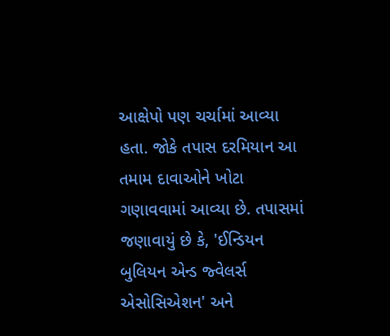આક્ષેપો પણ ચર્ચામાં આવ્યા હતા. જોકે તપાસ દરમિયાન આ તમામ દાવાઓને ખોટા ગણાવવામાં આવ્યા છે. તપાસમાં જણાવાયું છે કે, 'ઈન્ડિયન બુલિયન એન્ડ જ્વેલર્સ એસોસિએશન' અને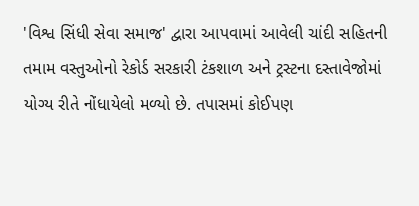'વિશ્વ સિંધી સેવા સમાજ' દ્વારા આપવામાં આવેલી ચાંદી સહિતની તમામ વસ્તુઓનો રેકોર્ડ સરકારી ટંકશાળ અને ટ્રસ્ટના દસ્તાવેજોમાં યોગ્ય રીતે નોંધાયેલો મળ્યો છે. તપાસમાં કોઈપણ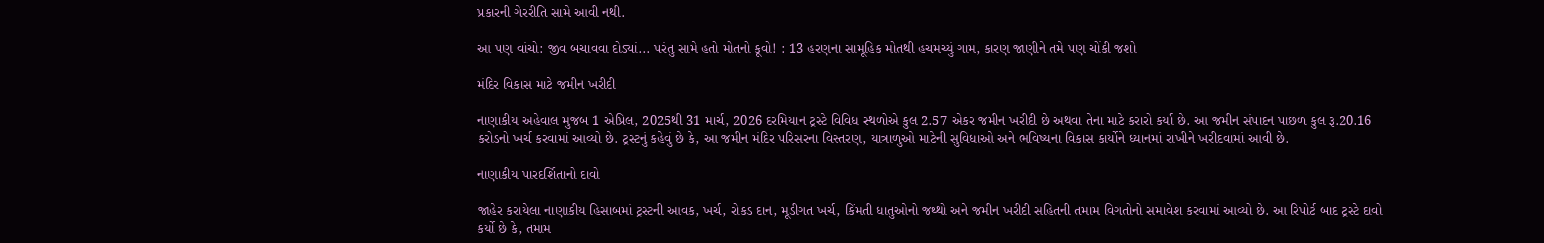પ્રકારની ગેરરીતિ સામે આવી નથી.

આ પણ વાંચો: જીવ બચાવવા દોડ્યાં... પરંતુ સામે હતો મોતનો કૂવો! : 13 હરણના સામૂહિક મોતથી હચમચ્યું ગામ, કારણ જાણીને તમે પણ ચોંકી જશો

મંદિર વિકાસ માટે જમીન ખરીદી

નાણાકીય અહેવાલ મુજબ 1 એપ્રિલ, 2025થી 31 માર્ચ, 2026 દરમિયાન ટ્રસ્ટે વિવિધ સ્થળોએ કુલ 2.57 એકર જમીન ખરીદી છે અથવા તેના માટે કરારો કર્યા છે. આ જમીન સંપાદન પાછળ કુલ રૂ.20.16 કરોડનો ખર્ચ કરવામાં આવ્યો છે. ટ્રસ્ટનું કહેવું છે કે, આ જમીન મંદિર પરિસરના વિસ્તરણ, યાત્રાળુઓ માટેની સુવિધાઓ અને ભવિષ્યના વિકાસ કાર્યોને ધ્યાનમાં રાખીને ખરીદવામાં આવી છે.

નાણાકીય પારદર્શિતાનો દાવો

જાહેર કરાયેલા નાણાકીય હિસાબમાં ટ્રસ્ટની આવક, ખર્ચ, રોકડ દાન, મૂડીગત ખર્ચ, કિંમતી ધાતુઓનો જથ્થો અને જમીન ખરીદી સહિતની તમામ વિગતોનો સમાવેશ કરવામાં આવ્યો છે. આ રિપોર્ટ બાદ ટ્રસ્ટે દાવો કર્યો છે કે, તમામ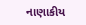નાણાકીય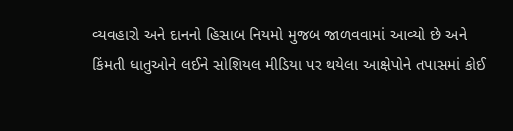વ્યવહારો અને દાનનો હિસાબ નિયમો મુજબ જાળવવામાં આવ્યો છે અને કિંમતી ધાતુઓને લઈને સોશિયલ મીડિયા પર થયેલા આક્ષેપોને તપાસમાં કોઈ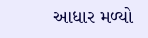આધાર મળ્યો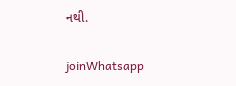નથી.

joinWhatsapp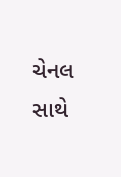ચેનલ સાથે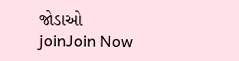જોડાઓ
joinJoin Now